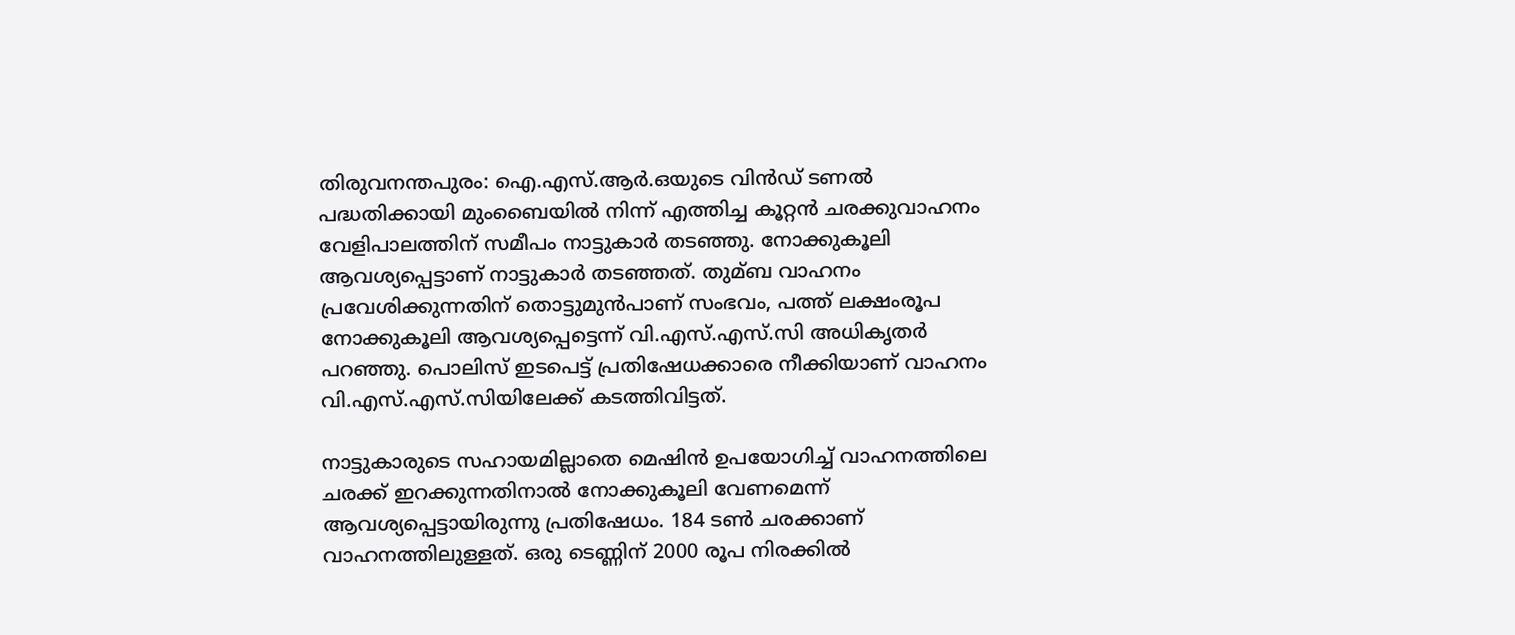തിരുവനന്തപുരം: ഐ.എസ്.ആര്‍.ഒയുടെ വിന്‍ഡ് ടണല്‍ പദ്ധതിക്കായി മുംബൈയില്‍ നിന്ന് എത്തിച്ച കൂറ്റന്‍ ചരക്കുവാഹനം വേളിപാലത്തിന് സമീപം നാട്ടുകാര്‍ തടഞ്ഞു. നോക്കുകൂലി ആവശ്യപ്പെട്ടാണ് നാട്ടുകാര്‍ തടഞ്ഞത്. തുമ്ബ വാഹനം പ്രവേശിക്കുന്നതിന് തൊട്ടുമുന്‍പാണ് സംഭവം, പത്ത് ലക്ഷംരൂപ നോക്കുകൂലി ആവശ്യപ്പെട്ടെന്ന് വി.എസ്.എസ്.സി അധികൃതര്‍ പറഞ്ഞു. പൊലിസ് ഇടപെട്ട് പ്രതിഷേധക്കാരെ നീക്കിയാണ് വാഹനം വി.എസ്.എസ്.സിയിലേക്ക് കടത്തിവിട്ടത്.

നാട്ടുകാരുടെ സഹായമില്ലാതെ മെഷിന്‍ ഉപയോഗിച്ച്‌ വാഹനത്തിലെ ചരക്ക് ഇറക്കുന്നതിനാല്‍ നോക്കുകൂലി വേണമെന്ന് ആവശ്യപ്പെട്ടായിരുന്നു പ്രതിഷേധം. 184 ടണ്‍ ചരക്കാണ് വാഹനത്തിലുള്ളത്. ഒരു ടെണ്ണിന് 2000 രൂപ നിരക്കില്‍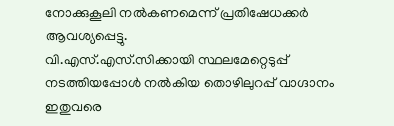നോക്കുകൂലി നല്‍കണമെന്ന് പ്രതിഷേധക്കര്‍ ആവശ്യപ്പെട്ടു.
വി.എസ്.എസ്.സിക്കായി സ്ഥലമേറ്റെടുപ്പ് നടത്തിയപ്പോള്‍ നല്‍കിയ തൊഴിലുറപ്പ് വാഗ്ദാനം ഇതുവരെ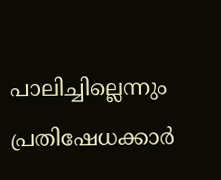പാലിച്ചില്ലെന്നും പ്രതിഷേധക്കാര്‍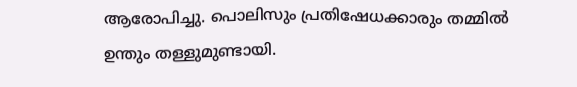ആരോപിച്ചു. പൊലിസും പ്രതിഷേധക്കാരും തമ്മില്‍ ഉന്തും തള്ളുമുണ്ടായി.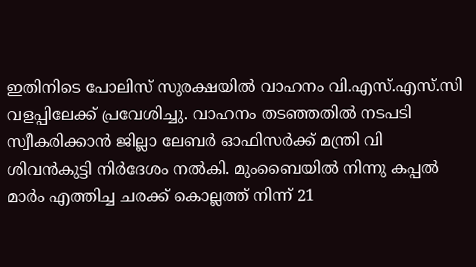ഇതിനിടെ പോലിസ് സുരക്ഷയില്‍ വാഹനം വി.എസ്.എസ്.സി വളപ്പിലേക്ക് പ്രവേശിച്ചു. വാഹനം തടഞ്ഞതില്‍ നടപടി സ്വീകരിക്കാന്‍ ജില്ലാ ലേബര്‍ ഓഫിസര്‍ക്ക് മന്ത്രി വി ശിവന്‍കുട്ടി നിര്‍ദേശം നല്‍കി. മുംബൈയില്‍ നിന്നു കപ്പല്‍ മാര്‍ം എത്തിച്ച ചരക്ക് കൊല്ലത്ത് നിന്ന് 21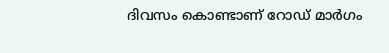ദിവസം കൊണ്ടാണ് റോഡ് മാര്‍ഗം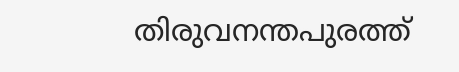തിരുവനന്തപുരത്ത്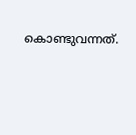കൊണ്ടുവന്നത്.